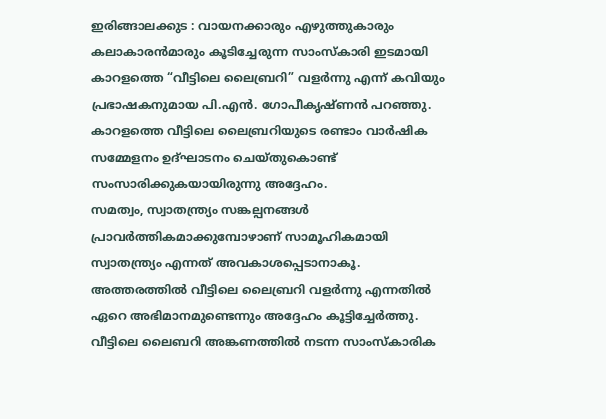ഇരിങ്ങാലക്കുട : വായനക്കാരും എഴുത്തുകാരും കലാകാരൻമാരും കൂടിച്ചേരുന്ന സാംസ്കാരി ഇടമായി കാറളത്തെ “വീട്ടിലെ ലൈബ്രറി” വളർന്നു എന്ന് കവിയും പ്രഭാഷകനുമായ പി.എൻ. ഗോപീകൃഷ്ണൻ പറഞ്ഞു.
കാറളത്തെ വീട്ടിലെ ലൈബ്രറിയുടെ രണ്ടാം വാർഷിക സമ്മേളനം ഉദ്ഘാടനം ചെയ്തുകൊണ്ട് സംസാരിക്കുകയായിരുന്നു അദ്ദേഹം.
സമത്വം, സ്വാതന്ത്ര്യം സങ്കല്പനങ്ങൾ പ്രാവർത്തികമാക്കുമ്പോഴാണ് സാമൂഹികമായി സ്വാതന്ത്ര്യം എന്നത് അവകാശപ്പെടാനാകൂ. അത്തരത്തിൽ വീട്ടിലെ ലൈബ്രറി വളർന്നു എന്നതിൽ ഏറെ അഭിമാനമുണ്ടെന്നും അദ്ദേഹം കൂട്ടിച്ചേർത്തു.
വീട്ടിലെ ലൈബറി അങ്കണത്തിൽ നടന്ന സാംസ്കാരിക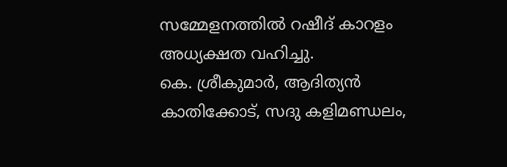സമ്മേളനത്തിൽ റഷീദ് കാറളം അധ്യക്ഷത വഹിച്ചു.
കെ. ശ്രീകുമാർ, ആദിത്യൻ കാതിക്കോട്, സദു കളിമണ്ഡലം,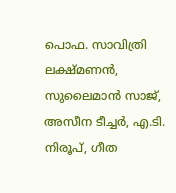പൊഫ. സാവിത്രി ലക്ഷ്മണൻ, സുലൈമാൻ സാജ്, അസീന ടീച്ചർ, എ.ടി. നിരൂപ്, ഗീത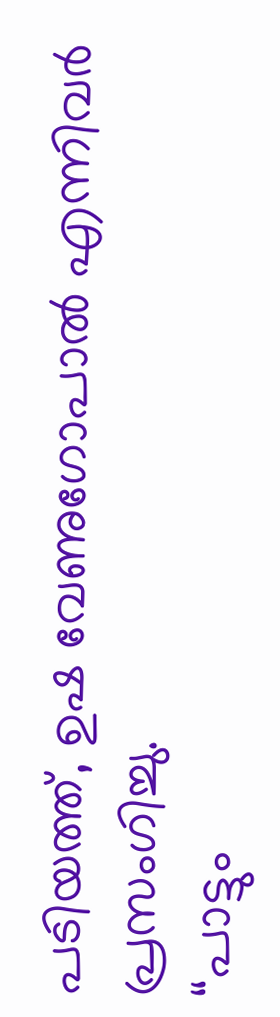പടിയത്ത്, ഉഷ വേണുഗോപാൽ എന്നിവർ പ്രസംഗിച്ചു.
“പാട്ടും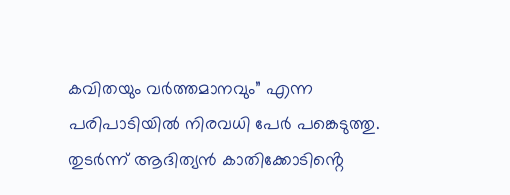കവിതയും വർത്തമാനവും” എന്ന പരിപാടിയിൽ നിരവധി പേർ പങ്കെടുത്തു.
തുടർന്ന് ആദിത്യൻ കാതിക്കോടിൻ്റെ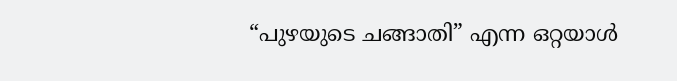“പുഴയുടെ ചങ്ങാതി” എന്ന ഒറ്റയാൾ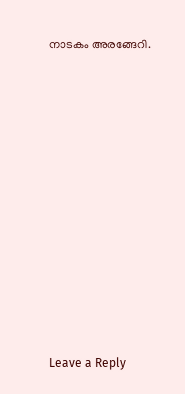നാടകം അരങ്ങേറി.












Leave a Reply